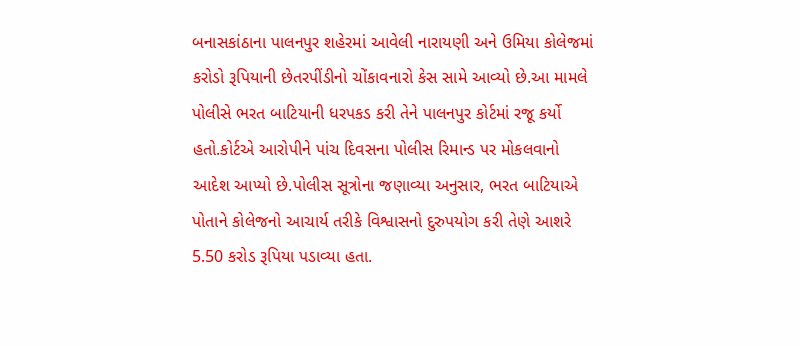બનાસકાંઠાના પાલનપુર શહેરમાં આવેલી નારાયણી અને ઉમિયા કોલેજમાં કરોડો રૂપિયાની છેતરપીંડીનો ચોંકાવનારો કેસ સામે આવ્યો છે.આ મામલે પોલીસે ભરત બાટિયાની ધરપકડ કરી તેને પાલનપુર કોર્ટમાં રજૂ કર્યો હતો.કોર્ટએ આરોપીને પાંચ દિવસના પોલીસ રિમાન્ડ પર મોકલવાનો આદેશ આપ્યો છે.પોલીસ સૂત્રોના જણાવ્યા અનુસાર, ભરત બાટિયાએ પોતાને કોલેજનો આચાર્ય તરીકે વિશ્વાસનો દુરુપયોગ કરી તેણે આશરે 5.50 કરોડ રૂપિયા પડાવ્યા હતા.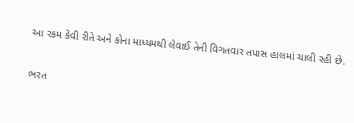આ રકમ કેવી રીતે અને કોના માધ્યમથી લેવાઈ તેની વિગતવાર તપાસ હાલમાં ચાલી રહી છે.


ભરત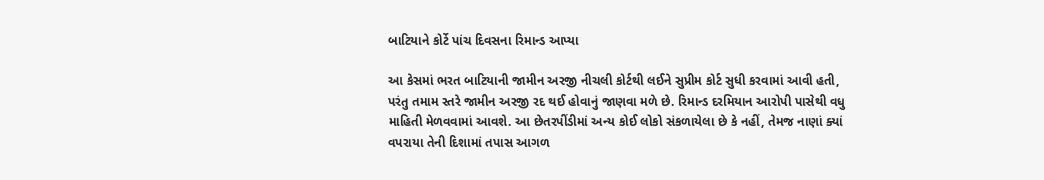બાટિયાને કોર્ટે પાંચ દિવસના રિમાન્ડ આપ્યા

આ કેસમાં ભરત બાટિયાની જામીન અરજી નીચલી કોર્ટથી લઈને સુપ્રીમ કોર્ટ સુધી કરવામાં આવી હતી, પરંતુ તમામ સ્તરે જામીન અરજી રદ થઈ હોવાનું જાણવા મળે છે. રિમાન્ડ દરમિયાન આરોપી પાસેથી વધુ માહિતી મેળવવામાં આવશે. આ છેતરપીંડીમાં અન્ય કોઈ લોકો સંકળાયેલા છે કે નહીં, તેમજ નાણાં ક્યાં વપરાયા તેની દિશામાં તપાસ આગળ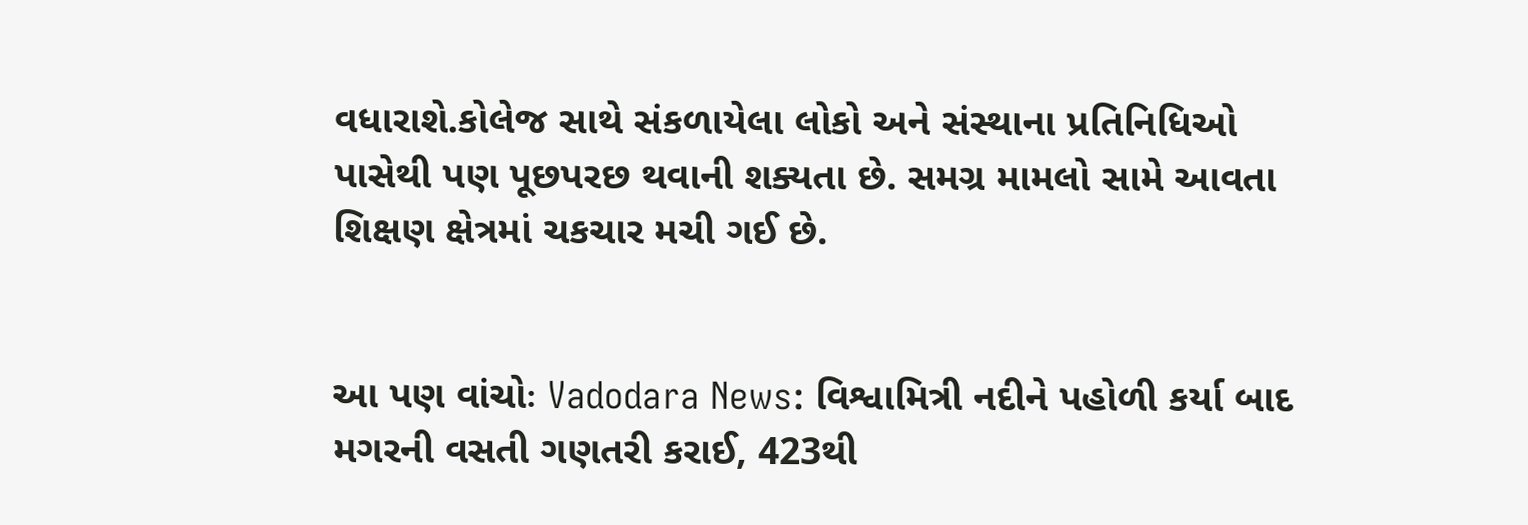વધારાશે.કોલેજ સાથે સંકળાયેલા લોકો અને સંસ્થાના પ્રતિનિધિઓ પાસેથી પણ પૂછપરછ થવાની શક્યતા છે. સમગ્ર મામલો સામે આવતા શિક્ષણ ક્ષેત્રમાં ચકચાર મચી ગઈ છે.


આ પણ વાંચોઃ Vadodara News: વિશ્વામિત્રી નદીને પહોળી કર્યા બાદ મગરની વસતી ગણતરી કરાઈ, 423થી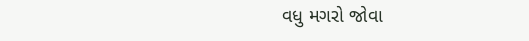વધુ મગરો જોવા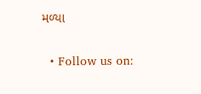મળ્યા


  • Follow us on: